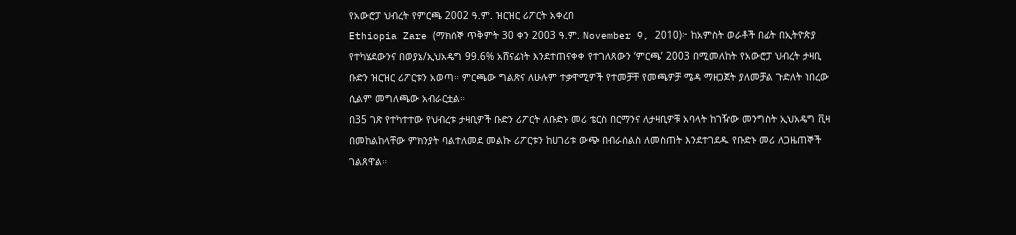የአውሮፓ ህብረት የምርጫ 2002 ዓ.ም. ዝርዝር ሪፖርት አቀረበ
Ethiopia Zare (ማክሰኞ ጥቅምት 30 ቀን 2003 ዓ.ም. November 9, 2010)፦ ከአምስት ወራቶች በፊት በኢትዮጵያ የተካሄደውንና በወያኔ/ኢህአዴግ 99.6% አሸናፊነት እንደተጠናቀቀ የተገለጸውን ‘ምርጫ’ 2003 በሚመለከት የአውሮፓ ህብረት ታዛቢ ቡድን ዝርዝር ሪፖርቱን አወጣ። ምርጫው ግልጽና ለሁሉም ተቃዋሚዎች የተመቻቸ የመጫዎቻ ሜዳ ማዘጋጀት ያለመቻል ጉድለት ነበረው ሲልም መግለጫው አብራርቷል።
በ35 ገጽ የተካተተው የህብረቱ ታዛቢዎች ቡድን ሪፖርት ለቡድኑ መሪ ቴርስ በርማንና ለታዛቢዎቹ አባላት ከገዥው መንግስት ኢህአዴግ ቪዛ በመከልከላቸው ምክንያት ባልተለመደ መልኩ ሪፖርቱን ከሀገሪቱ ውጭ በብራሰልስ ለመስጠት እንደተገደዱ የቡድኑ መሪ ለጋዜጠኞች ገልጸዋል።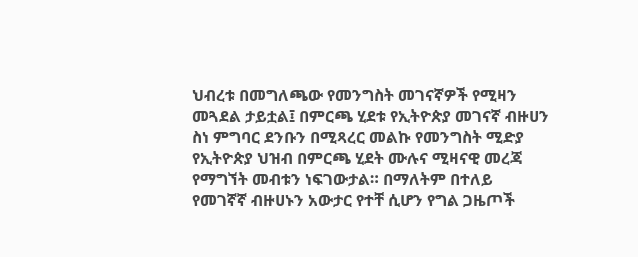ህብረቱ በመግለጫው የመንግስት መገናኛዎች የሚዛን መጓደል ታይቷል፤ በምርጫ ሂደቱ የኢትዮጵያ መገናኛ ብዙሀን ስነ ምግባር ደንቡን በሚጻረር መልኩ የመንግስት ሚድያ የኢትዮጵያ ህዝብ በምርጫ ሂደት ሙሉና ሚዛናዊ መረጃ የማግኘት መብቱን ነፍገውታል። በማለትም በተለይ የመገኛኛ ብዙሀኑን አውታር የተቸ ሲሆን የግል ጋዜጦች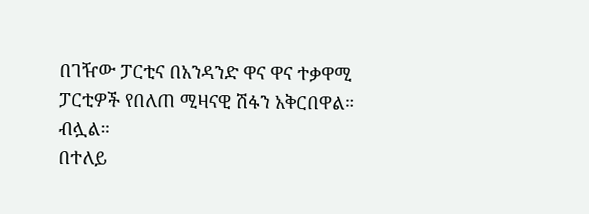በገዥው ፓርቲና በአንዳንድ ዋና ዋና ተቃዋሚ ፓርቲዎች የበለጠ ሚዛናዊ ሽፋን አቅርበዋል። ብሏል።
በተለይ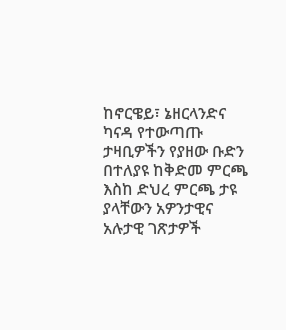ከኖርዌይ፣ ኔዘርላንድና ካናዳ የተውጣጡ ታዛቢዎችን የያዘው ቡድን በተለያዩ ከቅድመ ምርጫ እስከ ድህረ ምርጫ ታዩ ያላቸውን አዎንታዊና አሉታዊ ገጽታዎች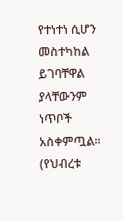የተነተነ ሲሆን መስተካከል ይገባቸዋል ያላቸውንም ነጥቦች አስቀምጧል። (የህብረቱ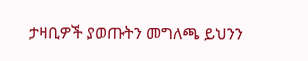ታዛቢዎች ያወጡትን መግለጫ ይህንን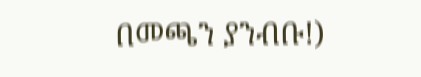በመጫን ያንብቡ!)